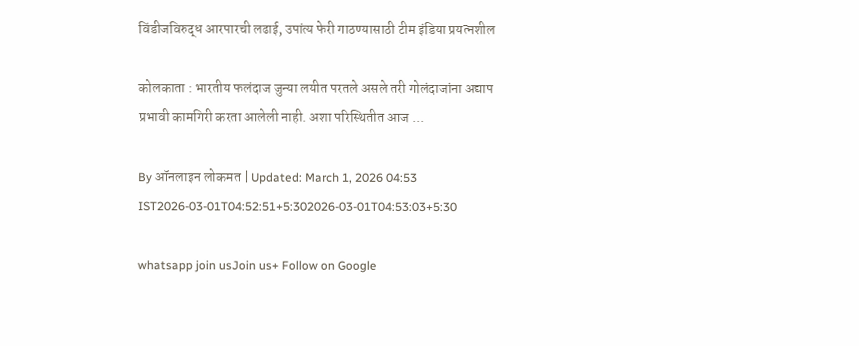विंडीजविरुद्ध आरपारची लढाई, उपांत्य फेरी गाठण्यासाठी टीम इंडिया प्रयत्नशील

कोलकाता : भारतीय फलंदाज जुन्या लयीत परतले असले तरी गोलंदाजांना अद्याप प्रभावी कामगिरी करता आलेली नाही. अशा परिस्थितीत आज ...

By ऑनलाइन लोकमत | Updated: March 1, 2026 04:53 IST2026-03-01T04:52:51+5:302026-03-01T04:53:03+5:30

whatsapp join usJoin us+ Follow on Google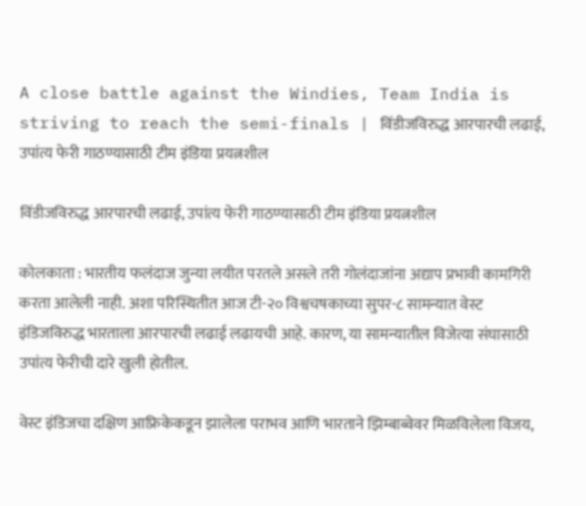A close battle against the Windies, Team India is striving to reach the semi-finals | विंडीजविरुद्ध आरपारची लढाई, उपांत्य फेरी गाठण्यासाठी टीम इंडिया प्रयत्नशील

विंडीजविरुद्ध आरपारची लढाई, उपांत्य फेरी गाठण्यासाठी टीम इंडिया प्रयत्नशील

कोलकाता : भारतीय फलंदाज जुन्या लयीत परतले असले तरी गोलंदाजांना अद्याप प्रभावी कामगिरी करता आलेली नाही. अशा परिस्थितीत आज टी-२० विश्वचषकाच्या सुपर-८ सामन्यात वेस्ट इंडिजविरुद्ध भारताला आरपारची लढाई लढायची आहे. कारण, या सामन्यातील विजेत्या संघासाठी उपांत्य फेरीची दारे खुली होतील.

वेस्ट इंडिजचा दक्षिण आफ्रिकेकडून झालेला पराभव आणि भारताने झिम्बाब्वेवर मिळविलेला विजय,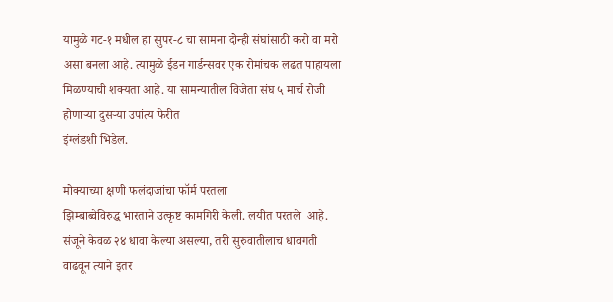यामुळे गट-१ मधील हा सुपर-८ चा सामना दोन्ही संघांसाठी करो वा मरो असा बनला आहे. त्यामुळे ईडन गार्डन्सवर एक रोमांचक लढत पाहायला मिळण्याची शक्यता आहे. या सामन्यातील विजेता संघ ५ मार्च रोजी होणाऱ्या दुसऱ्या उपांत्य फेरीत
इंग्लंडशी भिडेल.

मोक्याच्या क्षणी फलंदाजांचा फॉर्म परतला
झिम्बाब्वेविरुद्ध भारताने उत्कृष्ट कामगिरी केली. लयीत परतले  आहे. संजूने केवळ २४ धावा केल्या असल्या, तरी सुरुवातीलाच धावगती वाढवून त्याने इतर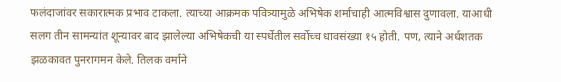फलंदाजांवर सकारात्मक प्रभाव टाकला. त्याच्या आक्रमक पवित्र्यामुळे अभिषेक शर्माचाही आत्मविश्वास दुणावला. याआधी सलग तीन सामन्यांत शून्यावर बाद झालेल्या अभिषेकची या स्पर्धेतील सर्वोच्च धावसंख्या १५ होती. पण, त्याने अर्धशतक झळकावत पुनरागमन केले. तिलक वर्माने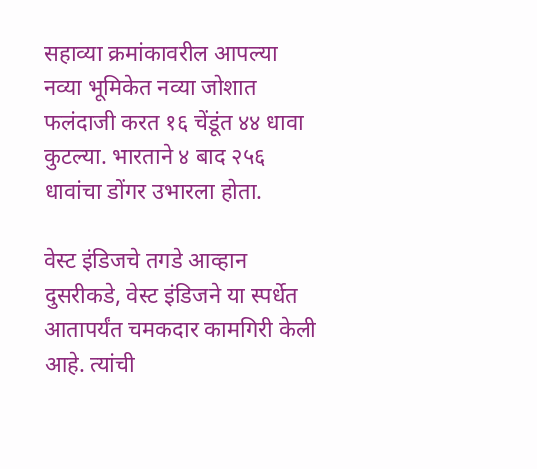सहाव्या क्रमांकावरील आपल्या नव्या भूमिकेत नव्या जोशात फलंदाजी करत १६ चेंडूंत ४४ धावा कुटल्या. भारताने ४ बाद २५६ धावांचा डोंगर उभारला होता.

वेस्ट इंडिजचे तगडे आव्हान
दुसरीकडे, वेस्ट इंडिजने या स्पर्धेत आतापर्यंत चमकदार कामगिरी केली आहे. त्यांची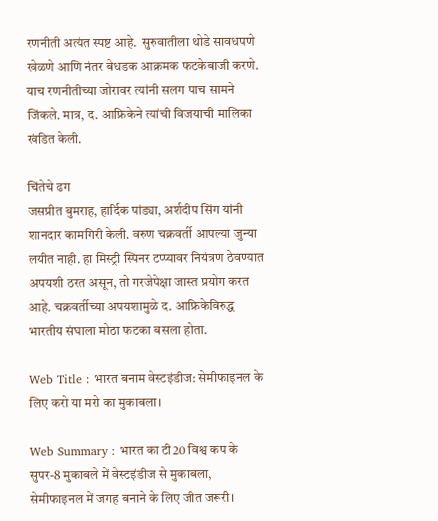रणनीती अत्यंत स्पष्ट आहे.  सुरुवातीला थोडे सावधपणे खेळणे आणि नंतर बेधडक आक्रमक फटकेबाजी करणे.  याच रणनीतीच्या जोरावर त्यांनी सलग पाच सामने जिंकले. मात्र, द. आफ्रिकेने त्यांची विजयाची मालिका खंडित केली.

चिंतेचे ढग
जसप्रीत बुमराह, हार्दिक पांड्या, अर्शदीप सिंग यांनी शानदार कामगिरी केली. वरुण चक्रवर्ती आपल्या जुन्या लयीत नाही. हा मिस्ट्री स्पिनर टप्प्यावर नियंत्रण ठेवण्यात अपयशी ठरत असून, तो गरजेपेक्षा जास्त प्रयोग करत आहे. चक्रवर्तीच्या अपयशामुळे द. आफ्रिकेविरुद्ध भारतीय संघाला मोठा फटका बसला होता.

Web Title : भारत बनाम वेस्टइंडीज: सेमीफाइनल के लिए करो या मरो का मुकाबला।

Web Summary : भारत का टी20 विश्व कप के सुपर-8 मुकाबले में वेस्टइंडीज से मुकाबला, सेमीफाइनल में जगह बनाने के लिए जीत जरूरी।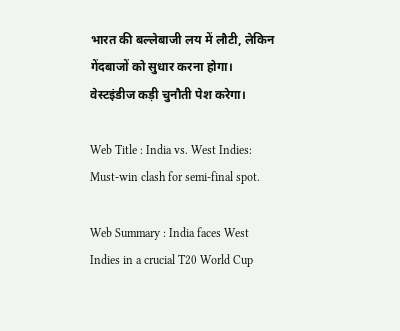भारत की बल्लेबाजी लय में लौटी, लेकिन गेंदबाजों को सुधार करना होगा। वेस्टइंडीज कड़ी चुनौती पेश करेगा।

Web Title : India vs. West Indies: Must-win clash for semi-final spot.

Web Summary : India faces West Indies in a crucial T20 World Cup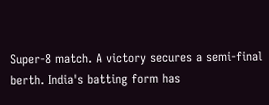Super-8 match. A victory secures a semi-final berth. India's batting form has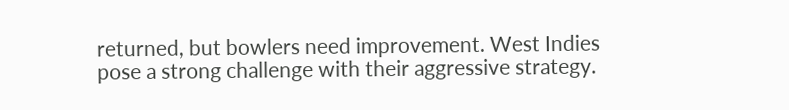returned, but bowlers need improvement. West Indies pose a strong challenge with their aggressive strategy.